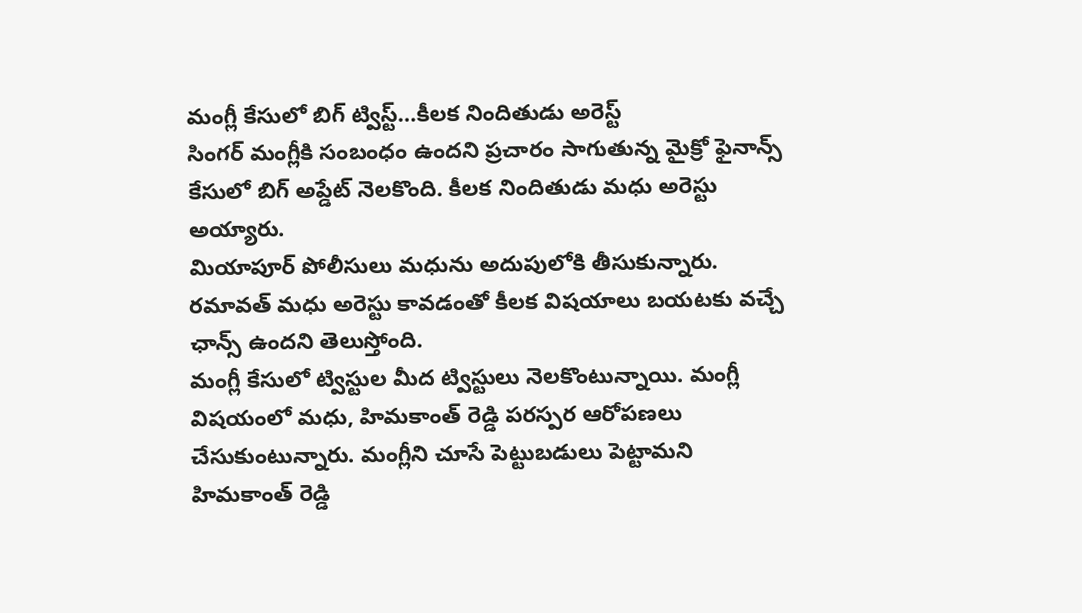మంగ్లీ కేసులో బిగ్ ట్విస్ట్…కీలక నిందితుడు అరెస్ట్
సింగర్ మంగ్లీకి సంబంధం ఉందని ప్రచారం సాగుతున్న మైక్రో ఫైనాన్స్ కేసులో బిగ్ అప్డేట్ నెలకొంది. కీలక నిందితుడు మధు అరెస్టు అయ్యారు.
మియాపూర్ పోలీసులు మధును అదుపులోకి తీసుకున్నారు. రమావత్ మధు అరెస్టు కావడంతో కీలక విషయాలు బయటకు వచ్చే ఛాన్స్ ఉందని తెలుస్తోంది.
మంగ్లీ కేసులో ట్విస్టుల మీద ట్విస్టులు నెలకొంటున్నాయి. మంగ్లీ విషయంలో మధు, హిమకాంత్ రెడ్డి పరస్పర ఆరోపణలు చేసుకుంటున్నారు. మంగ్లీని చూసే పెట్టుబడులు పెట్టామని హిమకాంత్ రెడ్డి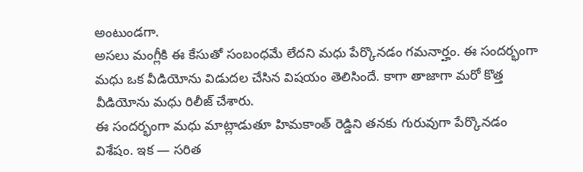అంటుండగా.
అసలు మంగ్లీకి ఈ కేసుతో సంబంధమే లేదని మధు పేర్కొనడం గమనార్హం. ఈ సందర్భంగా మధు ఒక వీడియోను విడుదల చేసిన విషయం తెలిసిందే. కాగా తాజాగా మరో కొత్త వీడియోను మధు రిలీజ్ చేశారు.
ఈ సందర్భంగా మధు మాట్లాడుతూ హిమకాంత్ రెడ్డిని తనకు గురువుగా పేర్కొనడం విశేషం. ఇక — సరిత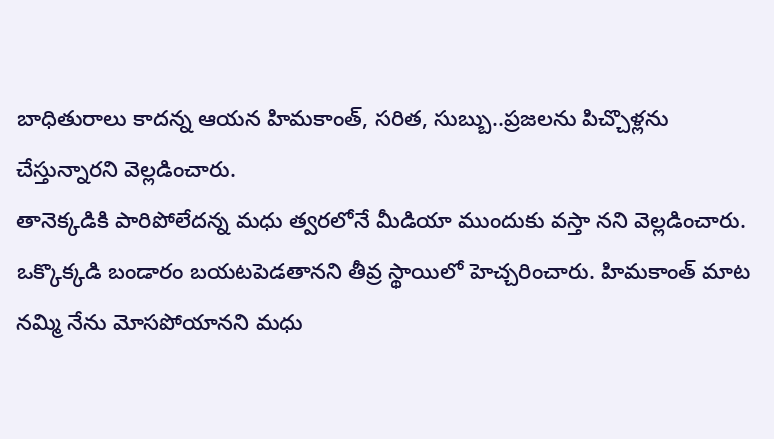బాధితురాలు కాదన్న ఆయన హిమకాంత్, సరిత, సుబ్బు..ప్రజలను పిచ్చొళ్లను చేస్తున్నారని వెల్లడించారు.
తానెక్కడికి పారిపోలేదన్న మధు త్వరలోనే మీడియా ముందుకు వస్తా నని వెల్లడించారు. ఒక్కొక్కడి బండారం బయటపెడతానని తీవ్ర స్థాయిలో హెచ్చరించారు. హిమకాంత్ మాట నమ్మి నేను మోసపోయానని మధు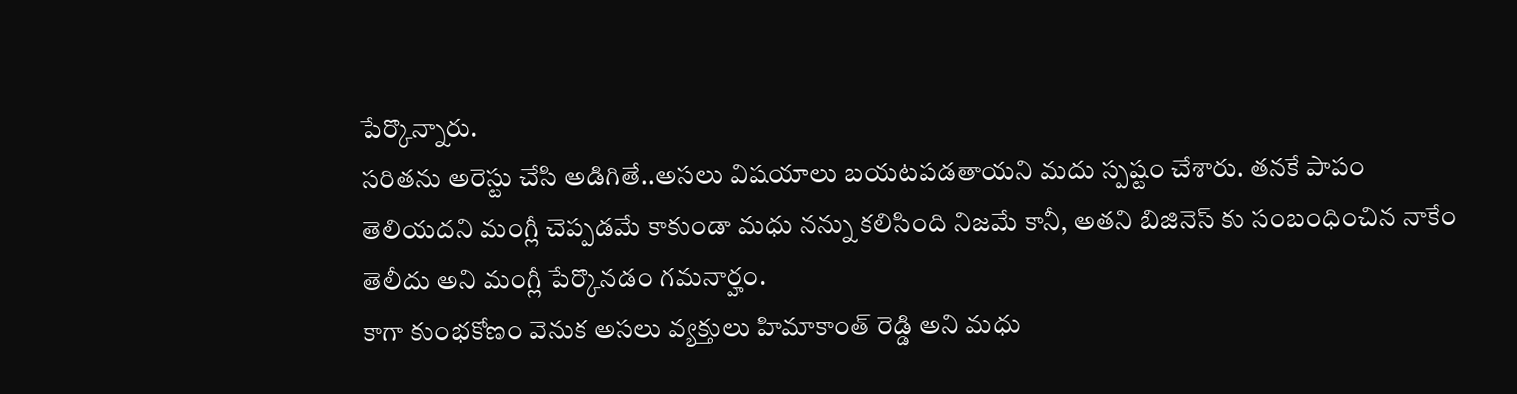పేర్కొన్నారు.
సరితను అరెస్టు చేసి అడిగితే..అసలు విషయాలు బయటపడతాయని మదు స్పష్టం చేశారు. తనకే పాపం తెలియదని మంగ్లీ చెప్పడమే కాకుండా మధు నన్ను కలిసింది నిజమే కానీ, అతని బిజినెస్ కు సంబంధించిన నాకేం తెలీదు అని మంగ్లీ పేర్కొనడం గమనార్హం.
కాగా కుంభకోణం వెనుక అసలు వ్యక్తులు హిమాకాంత్ రెడ్డి అని మధు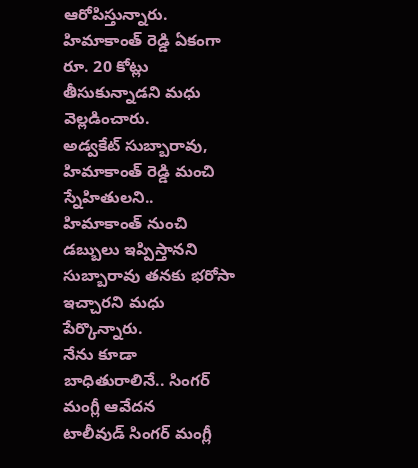ఆరోపిస్తున్నారు. హిమాకాంత్ రెడ్డి ఏకంగా రూ. 20 కోట్లు తీసుకున్నాడని మధు వెల్లడించారు.
అడ్వకేట్ సుబ్బారావు, హిమాకాంత్ రెడ్డి మంచి స్నేహితులని.. హిమాకాంత్ నుంచి డబ్బులు ఇప్పిస్తానని సుబ్బారావు తనకు భరోసా ఇచ్చారని మధు పేర్కొన్నారు.
నేను కూడా బాధితురాలినే.. సింగర్ మంగ్లీ ఆవేదన
టాలీవుడ్ సింగర్ మంగ్లీ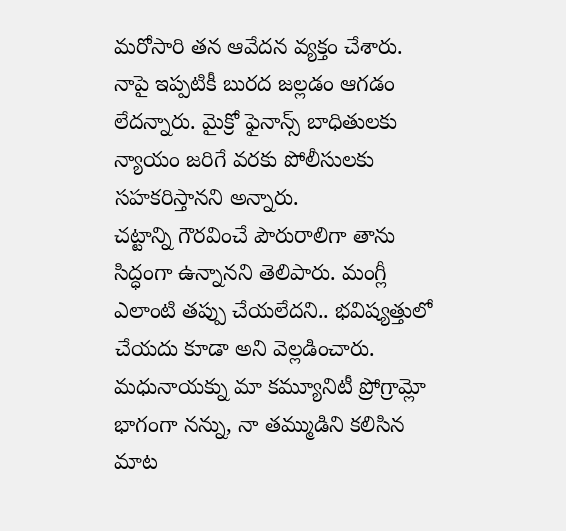మరోసారి తన ఆవేదన వ్యక్తం చేశారు. నాపై ఇప్పటికీ బురద జల్లడం ఆగడం లేదన్నారు. మైక్రో ఫైనాన్స్ బాధితులకు న్యాయం జరిగే వరకు పోలీసులకు సహకరిస్తానని అన్నారు.
చట్టాన్ని గౌరవించే పౌరురాలిగా తాను సిద్ధంగా ఉన్నానని తెలిపారు. మంగ్లీ ఎలాంటి తప్పు చేయలేదని.. భవిష్యత్తులో చేయదు కూడా అని వెల్లడించారు.
మధునాయక్ను మా కమ్యూనిటీ ప్రోగ్రామ్లో భాగంగా నన్ను, నా తమ్ముడిని కలిసిన మాట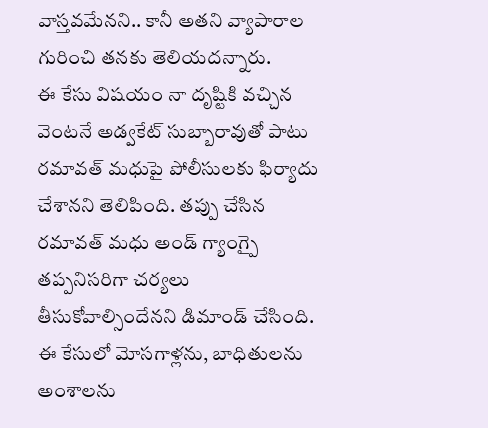వాస్తవమేనని.. కానీ అతని వ్యాపారాల గురించి తనకు తెలియదన్నారు.
ఈ కేసు విషయం నా దృష్టికి వచ్చిన వెంటనే అడ్వకేట్ సుబ్బారావుతో పాటు రమావత్ మధుపై పోలీసులకు ఫిర్యాదు చేశానని తెలిపింది. తప్పు చేసిన రమావత్ మధు అండ్ గ్యాంగ్పై తప్పనిసరిగా చర్యలు తీసుకోవాల్సిందేనని డిమాండ్ చేసింది.
ఈ కేసులో మోసగాళ్లను, బాధితులను అంశాలను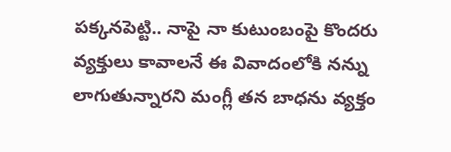పక్కనపెట్టి.. నాపై నా కుటుంబంపై కొందరు వ్యక్తులు కావాలనే ఈ వివాదంలోకి నన్ను లాగుతున్నారని మంగ్లీ తన బాధను వ్యక్తం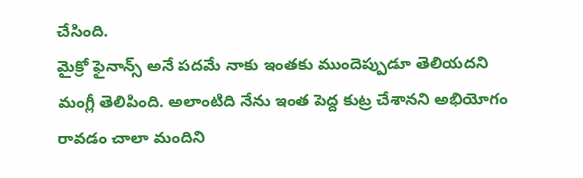చేసింది.
మైక్రో ఫైనాన్స్ అనే పదమే నాకు ఇంతకు ముందెప్పుడూ తెలియదని మంగ్లీ తెలిపింది. అలాంటిది నేను ఇంత పెద్ద కుట్ర చేశానని అభియోగం రావడం చాలా మందిని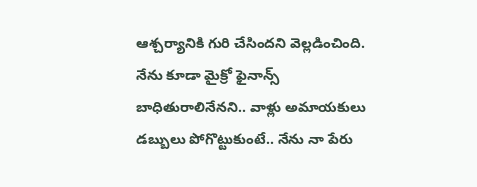ఆశ్చర్యానికి గురి చేసిందని వెల్లడించింది.
నేను కూడా మైక్రో ఫైనాన్స్ బాధితురాలినేనని.. వాళ్లు అమాయకులు డబ్బులు పోగొట్టుకుంటే.. నేను నా పేరు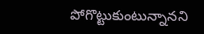పోగొట్టుకుంటున్నానని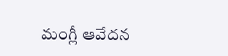మంగ్లీ ఆవేదన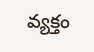వ్యక్తం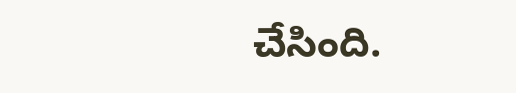చేసింది.